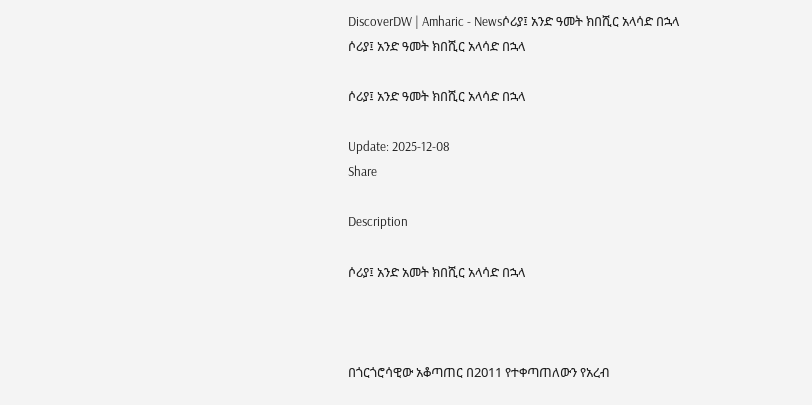DiscoverDW | Amharic - Newsሶሪያ፤ አንድ ዓመት ክበሺር አላሳድ በኋላ
ሶሪያ፤ አንድ ዓመት ክበሺር አላሳድ በኋላ

ሶሪያ፤ አንድ ዓመት ክበሺር አላሳድ በኋላ

Update: 2025-12-08
Share

Description

ሶሪያ፤ አንድ አመት ክበሺር አላሳድ በኋላ



በጎርጎሮሳዊው አቆጣጠር በ2011 የተቀጣጠለውን የአረብ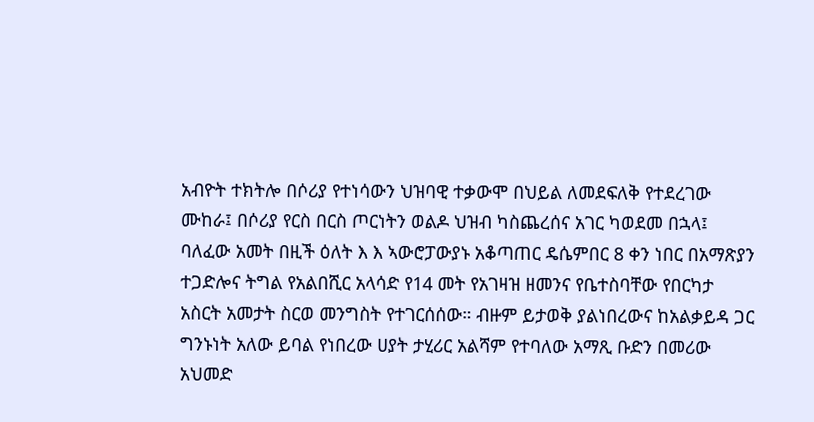አብዮት ተክትሎ በሶሪያ የተነሳውን ህዝባዊ ተቃውሞ በህይል ለመደፍለቅ የተደረገው ሙከራ፤ በሶሪያ የርስ በርስ ጦርነትን ወልዶ ህዝብ ካስጨረሰና አገር ካወደመ በኋላ፤ ባለፈው አመት በዚች ዕለት እ እ ኣውሮፓውያኑ አቆጣጠር ዴሴምበር 8 ቀን ነበር በአማጽያን ተጋድሎና ትግል የአልበሺር አላሳድ የ14 መት የአገዛዝ ዘመንና የቤተስባቸው የበርካታ አስርት አመታት ስርወ መንግስት የተገርሰሰው። ብዙም ይታወቅ ያልነበረውና ከአልቃይዳ ጋር ግንኑነት አለው ይባል የነበረው ሀያት ታሂሪር አልሻም የተባለው አማጺ ቡድን በመሪው አህመድ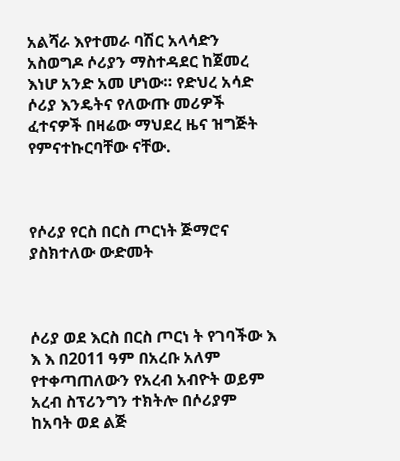አልሻራ እየተመራ ባሽር አላሳድን አስወግዶ ሶሪያን ማስተዳደር ከጀመረ እነሆ አንድ አመ ሆነው። የድህረ አሳድ ሶሪያ እንዴትና የለውጡ መሪዎች ፈተናዎች በዛሬው ማህደረ ዜና ዝግጅት የምናተኩርባቸው ናቸው.



የሶሪያ የርስ በርስ ጦርነት ጅማሮና ያስክተለው ውድመት



ሶሪያ ወደ እርስ በርስ ጦርነ ት የገባችው እ እ እ በ2011 ዓም በአረቡ አለም የተቀጣጠለውን የአረብ አብዮት ወይም አረብ ስፕሪንግን ተክትሎ በሶሪያም ከአባት ወደ ልጅ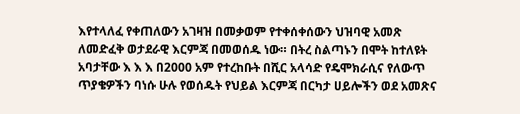እየተላለፈ የቀጠለውን አገዛዝ በመቃወም የተቀሰቀሰውን ህዝባዊ አመጽ ለመድፈቅ ወታደራዊ እርምጃ በመወሰዱ ነው። በትረ ስልጣኑን በሞት ከተለዩት አባታቸው እ እ እ በ2000 አም የተረከቡት በሺር አላሳድ የዴሞክራሲና የለውጥ ጥያቄዎችን ባነሱ ሁሉ የወሰዱት የህይል እርምጃ በርካታ ሀይሎችን ወደ አመጽና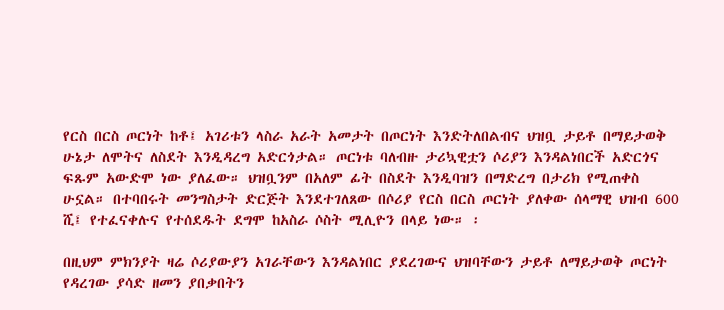የርስ በርስ ጦርነት ከቶ፤ አገሪቱን ላስራ አራት አመታት በጦርነት እንድትለበልብና ህዝቧ ታይቶ በማይታወቅ ሁኔታ ለሞትና ለስደት እንዲዳረግ አድርጎታል። ጦርነቱ ባለብዙ ታሪኳዊቷን ሶሪያን እንዳልነበርች አድርጎና ፍጹም አውድሞ ነው ያለፈው። ህዝቧንም በአለም ፊት በስደት እንዲባዝን በማድረግ በታሪክ የሚጠቀስ ሁኗል። በተባበሩት መንግስታት ድርጅት እንደተገለጸው በሶሪያ የርስ በርስ ጦርነት ያለቀው ሰላማዊ ህዝብ 600 ሺ፤ የተፈናቀሉና የተሰደዱት ደግሞ ከአስራ ሶስት ሚሊዮን በላይ ነው። ፡

በዚህም ምክንያት ዛሬ ሶሪያውያን አገራቸውን እንዳልነበር ያደረገውና ህዝባቸውን ታይቶ ለማይታወቅ ጦርነት የዳረገው ያሳድ ዘመን ያበቃበትን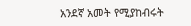አንደኛ አመት የሚያከብሩት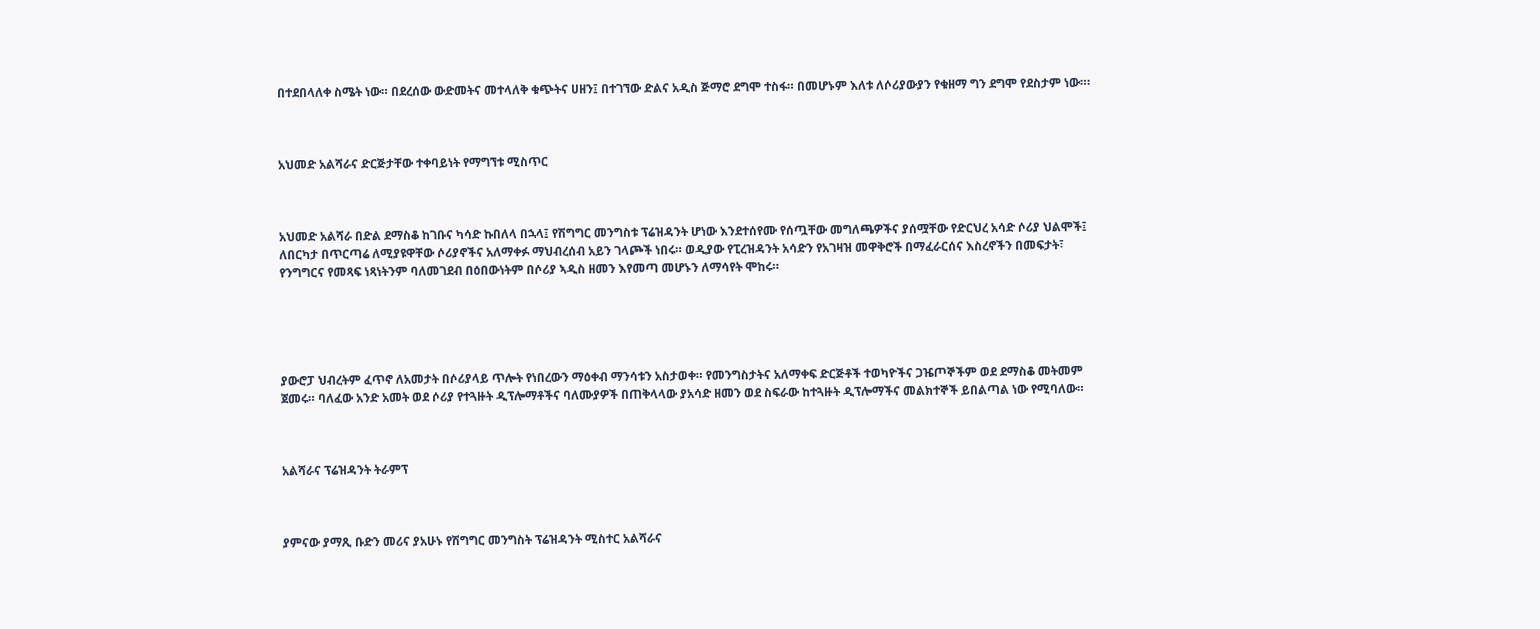በተደበላለቀ ስሜት ነው። በደረሰው ውድመትና መተላለቅ ቁጭትና ሀዘን፤ በተገኘው ድልና አዲስ ጅማሮ ደግሞ ተስፋ። በመሆኑም እለቱ ለሶሪያውያን የቁዘማ ግን ደግሞ የደስታም ነው።፡



አህመድ አልሻራና ድርጅታቸው ተቀባይነት የማግኘቱ ሚስጥር



አህመድ አልሻራ በድል ደማስቆ ከገቡና ካሳድ ኩበለላ በኋላ፤ የሽግግር መንግስቱ ፕሬዝዳንት ሆነው እንደተሰየሙ የሰጧቸው መግለጫዎችና ያሰሟቸው የድርህረ አሳድ ሶሪያ ህልሞች፤ ለበርካታ በጥርጣሬ ለሚያዩዋቸው ሶሪያኖችና አለማቀፉ ማህብረሰብ አይን ገላጮች ነበሩ። ወዲያው የፒረዝዳንት አሳድን የአገዛዝ መዋቅሮች በማፈራርሰና እስረኖችን በመፍታት፣ የንግግርና የመጻፍ ነጻነትንም ባለመገደብ በዕበውነትም በሶሪያ ኣዲስ ዘመን እየመጣ መሆኑን ለማሳየት ሞከሩ።





ያውሮፓ ህብረትም ፈጥኖ ለአመታት በሶሪያላይ ጥሎት የነበረውን ማዕቀብ ማንሳቱን አስታወቀ። የመንግስታትና አለማቀፍ ድርጅቶች ተወካዮችና ጋዤጦኞችም ወደ ደማስቆ መትመም ጀመሩ። ባለፈው አንድ አመት ወደ ሶሪያ የተጓዙት ዲፕሎማቶችና ባለሙያዎች በጠቅላላው ያአሳድ ዘመን ወደ ስፍራው ከተጓዙት ዲፕሎማችና መልክተኞች ይበልጣል ነው የሚባለው።



አልሻራና ፕሬዝዳንት ትራምፕ



ያምናው ያማጺ ቡድን መሪና ያአሁኑ የሽግግር መንግስት ፕሬዝዳንት ሚስተር አልሻራና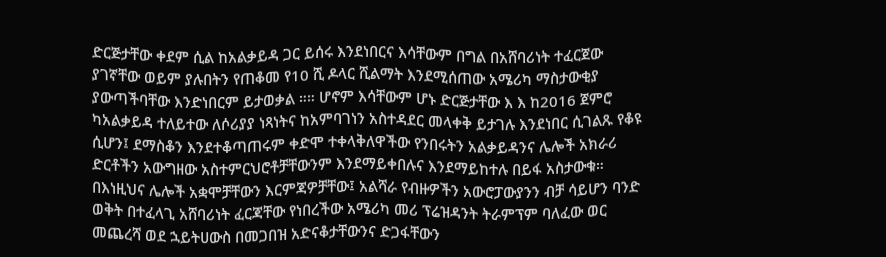ድርጅታቸው ቀደም ሲል ከአልቃይዳ ጋር ይሰሩ እንደነበርና እሳቸውም በግል በአሸባሪነት ተፈርጀው ያገኛቸው ወይም ያሉበትን የጠቆመ የ10 ሺ ዶላር ሺልማት እንደሚሰጠው አሜሪካ ማስታውቂያ ያውጣችባቸው እንድነበርም ይታወቃል ።። ሆኖም እሳቸውም ሆኑ ድርጅታቸው እ እ ከ2016 ጀምሮ ካአልቃይዳ ተለይተው ለሶሪያያ ነጻነትና ከአምባገነን አስተዳደር መላቀቅ ይታገሉ እንደነበር ሲገልጹ የቆዩ ሲሆን፤ ደማስቆን እንደተቆጣጠሩም ቀድሞ ተቀላቅለዋችው የንበሩትን አልቃይዳንና ሌሎች አክራሪ ድርቶችን አውግዘው አስተምርህሮቶቻቸውንም እንደማይቀበሉና እንደማይከተሉ በይፋ አስታውቁ። በእነዚህና ሌሎች አቋሞቻቸውን እርምጃዎቻቸው፤ አልሻራ የብዙዎችን አውሮፓውያንን ብቻ ሳይሆን ባንድ ወቅት በተፈላጊ አሸባሪነት ፈርጃቸው የነበረችው አሜሪካ መሪ ፕሬዝዳንት ትራምፕም ባለፈው ወር መጨረሻ ወደ ኋይትሀውስ በመጋበዝ አድናቆታቸውንና ድጋፋቸውን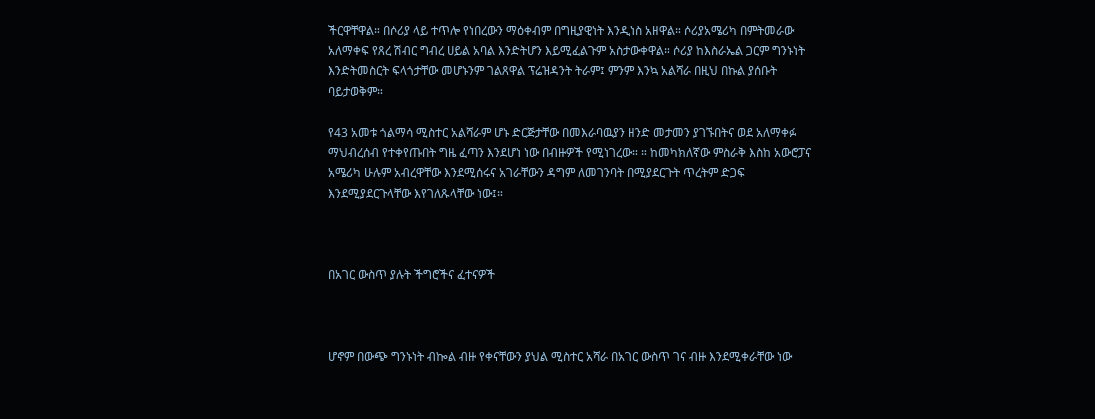ችርዋቸዋል። በሶሪያ ላይ ተጥሎ የነበረውን ማዕቀብም በግዚያዊነት እንዲነስ አዘዋል። ሶሪያአሜሪካ በምትመራው አለማቀፍ የጸረ ሽብር ግብረ ሀይል አባል እንድትሆን እይሚፈልጉም አስታውቀዋል። ሶሪያ ከእስራኤል ጋርም ግንኑነት እንድትመስርት ፍላጎታቸው መሆኑንም ገልጸዋል ፕሬዝዳንት ትራም፤ ምንም እንኳ አልሻራ በዚህ በኩል ያሰቡት ባይታወቅም።

የ43 አመቱ ጎልማሳ ሚስተር አልሻራም ሆኑ ድርጅታቸው በመእራባዉያን ዘንድ መታመን ያገኙበትና ወደ አለማቀፉ ማህብረሰብ የተቀየጡበት ግዜ ፈጣን እንደሆነ ነው በብዙዎች የሚነገረው። ። ከመካክለኛው ምስራቅ እስከ አውሮፓና አሜሪካ ሁሉም አብረዋቸው እንደሚሰሩና አገራቸውን ዳግም ለመገንባት በሚያደርጉት ጥረትም ድጋፍ እንደሚያደርጉላቸው እየገለጹላቸው ነው፤።



በአገር ውስጥ ያሉት ችግሮችና ፈተናዎች



ሆኖም በውጭ ግንኑነት ብኰል ብዙ የቀናቸውን ያህል ሚስተር አሻራ በአገር ውስጥ ገና ብዙ እንደሚቀራቸው ነው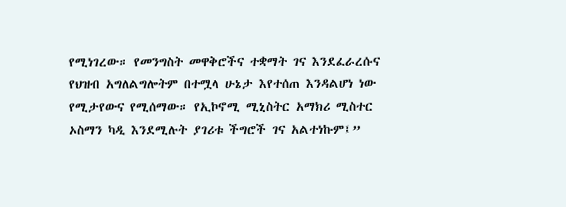የሚነገረው። የመንግስት መዋቅሮችና ተቋማት ገና እንደፈራረሱና የህዝብ አግለልግሎትም በተሟላ ሁኔታ እየተሰጠ እንዳልሆነ ነው የሚታየውና የሚሰማው። የኢኮኖሚ ሚኒስትር አማክሪ ሚስተር ኦስማን ካዲ እንደሚሉት ያገሪቱ ችግሮች ገና አልተነኩም፤”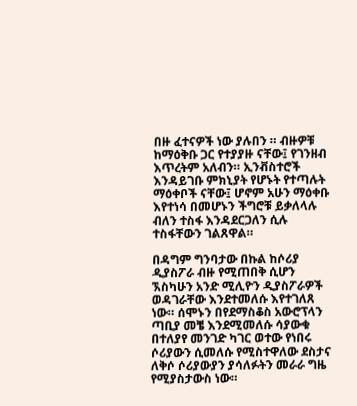በዙ ፈተናዎች ነው ያሉበን ። ብዙዎቹ ከማዕቅቡ ጋር የተያያዙ ናቸው፤ የገንዘብ እጥረትም አለብን። ኢንቭስተሮች እንዳይገቡ ምክኒያት የሆኑት የተጣሉት ማዕቀቦች ናቸው፤ ሆኖም አሁን ማዕቀቡ እየተነሳ በመሆኑን ችግሮቹ ይቃለላሉ ብለን ተስፋ እንዳደርጋለን ሲሉ ተስፋቸውን ገልጸዋል።

በዳግም ግንባታው በኩል ከሶሪያ ዲያስፖራ ብዙ የሚጠበቅ ሲሆን ኧስካሁን አንድ ሚሊዮን ዲያስፖራዎች ወዳገራቸው እንደተመለሱ እየተገለጸ ነው። ሰሞኑን በየደማስቆስ አውሮፕላን ጣቢያ መቼ እንደሚመለሱ ሳያውቁ በተለያየ መንገድ ካገር ወተው የነበሩ ሶሪያውን ሲመለሱ የሚስተዋለው ደስታና ለቅሶ ሶሪያውያን ያሳለፉትን መራራ ግዜ የሚያስታውስ ነው።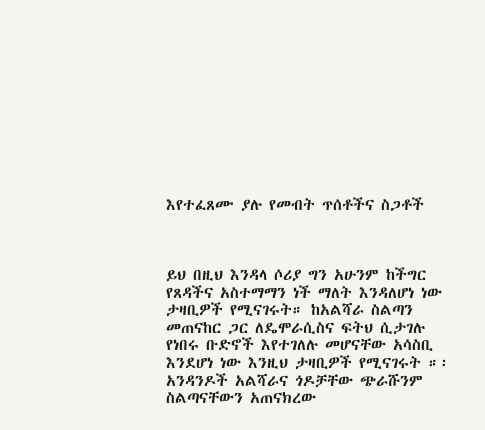እየተፈጸሙ ያሉ የመብት ጥሰቶችና ስጋቶች



ይህ በዚህ እንዳላ ሶሪያ ግን አሁንም ከችግር የጸዳችና አስተማማን ነች ማለት እንዳለሆነ ነው ታዛቢዎች የሚናገሩት። ከአልሻራ ስልጣን መጠናከር ጋር ለዴሞራሲስና ፍትህ ሲታገሉ የነበሩ ቡድኖች እየተገለሉ መሆናቸው አሳስቢ እንደሆነ ነው እንዚህ ታዛቢዎች የሚናገሩት ።፡ አንዳንዶች አልሻራና ጎዶቻቸው ጭራሹንም ስልጣናቸውን አጠናክረው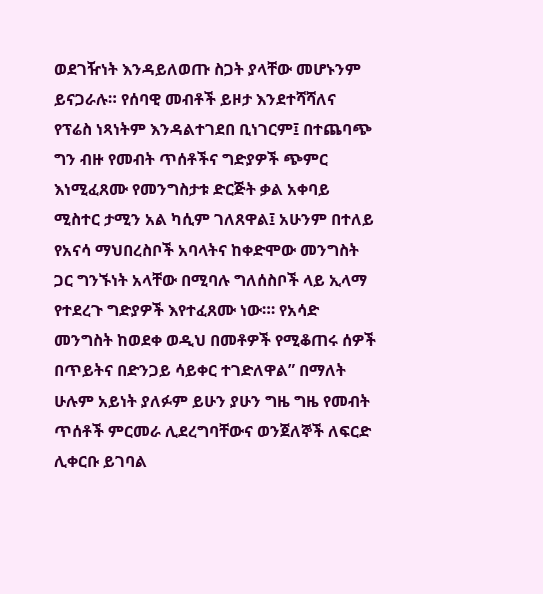ወደገዥነት እንዳይለወጡ ስጋት ያላቸው መሆኑንም ይናጋራሉ። የሰባዊ መብቶች ይዞታ እንደተሻሻለና የፕሬስ ነጻነትም እንዳልተገደበ ቢነገርም፤ በተጨባጭ ግን ብዙ የመብት ጥሰቶችና ግድያዎች ጭምር እነሚፈጸሙ የመንግስታቱ ድርጅት ቃል አቀባይ ሚስተር ታሚን አል ካሲም ገለጸዋል፤ አሁንም በተለይ የአናሳ ማህበረስቦች አባላትና ከቀድሞው መንግስት ጋር ግንኙነት አላቸው በሚባሉ ግለሰስቦች ላይ ኢላማ የተደረጉ ግድያዎች እየተፈጸሙ ነው።፡ የአሳድ መንግስት ከወደቀ ወዲህ በመቶዎች የሚቆጠሩ ሰዎች በጥይትና በድንጋይ ሳይቀር ተገድለዋል” በማለት ሁሉም አይነት ያለፉም ይሁን ያሁን ግዜ ግዜ የመብት ጥሰቶች ምርመራ ሊደረግባቸውና ወንጀለኞች ለፍርድ ሊቀርቡ ይገባል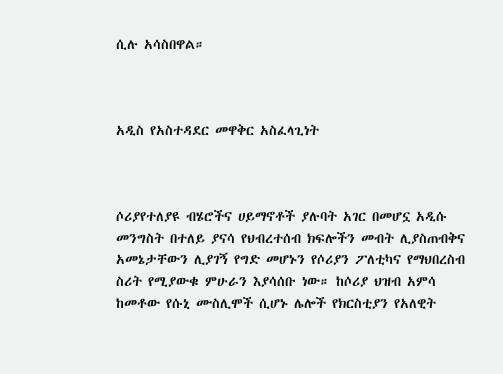ሲሉ አሳስበዋል።



አዲስ የአስተዳደር መዋቅር አስፈላጊነት



ሶሪያየተለያዩ ብሄሮችና ሀይማኖቶች ያሉባት አገር በመሆኗ አዲሱ መንግስት በተለይ ያናሳ የህብረተሰብ ክፍሎችን መብት ሊያስጠብቅና አመኔታቸውን ሊያገኝ የግድ መሆኑን የሶሪያን ፖለቲካና የማህበረስብ ስሪት የሚያውቁ ምሁራን እያሳሰቡ ነው። ከሶሪያ ህዝብ አምሳ ከመቶው የሱኒ ሙስሊሞች ሲሆኑ ሌሎች የክርስቲያን የአለዊት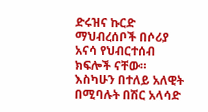ድሩዝና ኩርድ ማህብረሰቦች በሶሪያ አናሳ የህብርተሰብ ክፍሎች ናቸው። እስካሁን በተለይ አለዊት በሚባሉት በሽር አላሳድ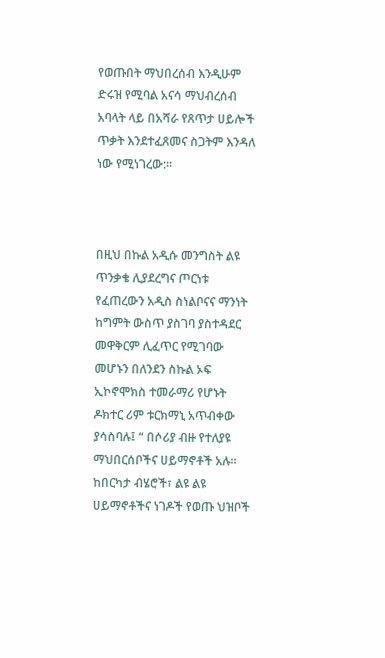የወጡበት ማህበረሰብ እንዲሁም ድሩዝ የሚባል አናሳ ማህብረሰብ አባላት ላይ በአሻራ የጸጥታ ሀይሎች ጥቃት እንደተፈጸመና ስጋትም እንዳለ ነው የሚነገረው:።



በዚህ በኩል አዲሱ መንግስት ልዩ ጥንቃቄ ሊያደረግና ጦርነቱ የፈጠረውን አዲስ ስነልቦናና ማንነት ከግምት ውስጥ ያስገባ ያስተዳደር መዋቅርም ሊፈጥር የሚገባው መሆኑን በለንደን ስኩል ኦፍ ኢኮኖሞክስ ተመራማሪ የሆኑት ዶክተር ሪም ቱርክማኒ አጥብቀው ያሳስባሉ፤ “ በሶሪያ ብዙ የተለያዩ ማህበርሰቦችና ሀይማኖቶች አሉ። ከበርካታ ብሄሮች፣ ልዩ ልዩ ሀይማኖቶችና ነገዶች የወጡ ህዝቦች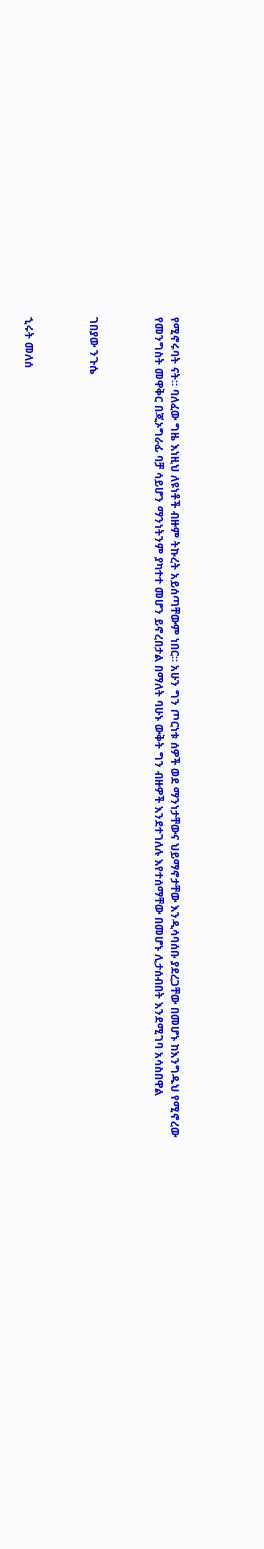የሚኖሩባት ናት። ባለፈው ግዜ እነዚህ ለዩነቶች ብዙም ትኩረት አይሰጣቸውም ነበር። አሁን ግን ጦርነቱ ሰዎች ወደ ማንነታቸውና ህይማኖታቸው እንዲሳባሰቡ ያደረጋቸው በመሆኑ ከእንግዱህ የሚኖረው የመንግስት መዋቅር በጂኦግራፊ ባቻ ሳይሆን ማንነትንም ያካተተ መሆን ይኖረበታል በማለት ባሁኑ ውቅት ግን ብዙዎች እንደተገለሉ እየተሰማቸው በመሆኑ ሊታሰብበት እንደሚገባ አሳስበዋል



ገበያው ንጉሴ



ኂሩት መለሰ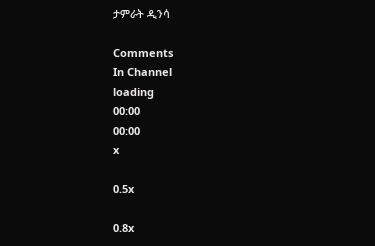ታምራት ዲንሳ

Comments
In Channel
loading
00:00
00:00
x

0.5x

0.8x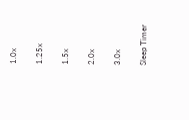1.0x

1.25x

1.5x

2.0x

3.0x

Sleep Timer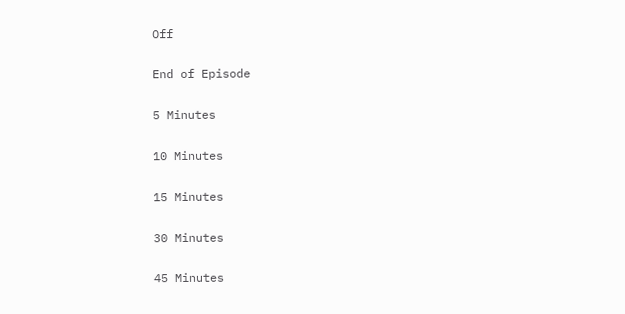Off

End of Episode

5 Minutes

10 Minutes

15 Minutes

30 Minutes

45 Minutes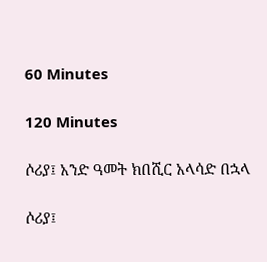60 Minutes

120 Minutes

ሶሪያ፤ አንድ ዓመት ክበሺር አላሳድ በኋላ

ሶሪያ፤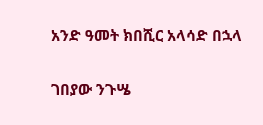አንድ ዓመት ክበሺር አላሳድ በኋላ

ገበያው ንጉሤ